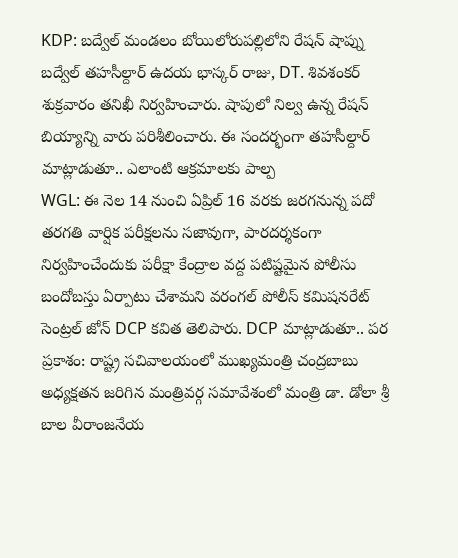KDP: బద్వేల్ మండలం బోయిలోరుపల్లిలోని రేషన్ షాప్ను బద్వేల్ తహసీల్దార్ ఉదయ భాస్కర్ రాజు, DT. శివశంకర్ శుక్రవారం తనిఖీ నిర్వహించారు. షాపులో నిల్వ ఉన్న రేషన్ బియ్యాన్ని వారు పరిశీలించారు. ఈ సందర్భంగా తహసీల్దార్ మాట్లాడుతూ.. ఎలాంటి ఆక్రమాలకు పాల్ప
WGL: ఈ నెల 14 నుంచి ఏప్రిల్ 16 వరకు జరగనున్న పదో తరగతి వార్షిక పరీక్షలను సజావుగా, పారదర్శకంగా నిర్వహించేందుకు పరీక్షా కేంద్రాల వద్ద పటిష్టమైన పోలీసు బందోబస్తు ఏర్పాటు చేశామని వరంగల్ పోలీస్ కమిషనరేట్ సెంట్రల్ జోన్ DCP కవిత తెలిపారు. DCP మాట్లాడుతూ.. పర
ప్రకాశం: రాష్ట్ర సచివాలయంలో ముఖ్యమంత్రి చంద్రబాబు అధ్యక్షతన జరిగిన మంత్రివర్గ సమావేశంలో మంత్రి డా. డోలా శ్రీ బాల వీరాంజనేయ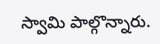స్వామి పాల్గొన్నారు.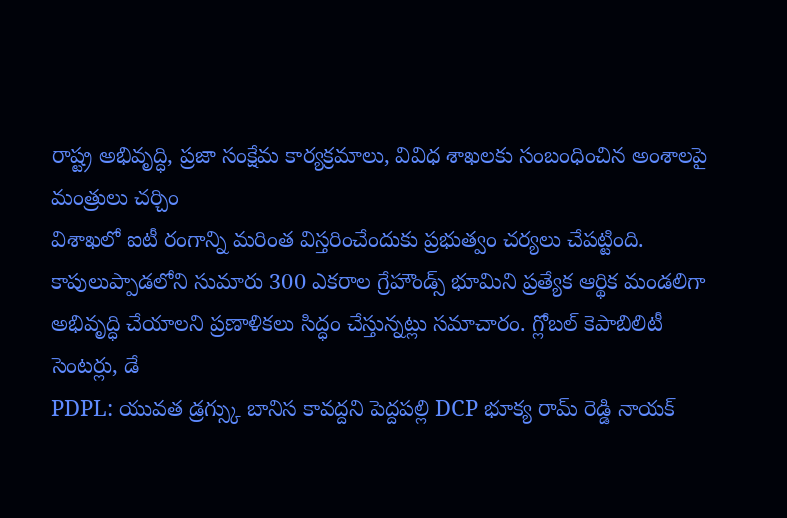రాష్ట్ర అభివృద్ధి, ప్రజా సంక్షేమ కార్యక్రమాలు, వివిధ శాఖలకు సంబంధించిన అంశాలపై మంత్రులు చర్చిం
విశాఖలో ఐటీ రంగాన్ని మరింత విస్తరించేందుకు ప్రభుత్వం చర్యలు చేపట్టింది. కాపులుప్పాడలోని సుమారు 300 ఎకరాల గ్రేహౌండ్స్ భూమిని ప్రత్యేక ఆర్థిక మండలిగా అభివృద్ధి చేయాలని ప్రణాళికలు సిద్ధం చేస్తున్నట్లు సమాచారం. గ్లోబల్ కెపాబిలిటీ సెంటర్లు, డే
PDPL: యువత డ్రగ్స్కు బానిస కావద్దని పెద్దపల్లి DCP భూక్య రామ్ రెడ్డి నాయక్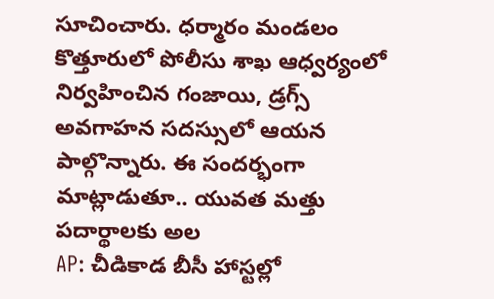సూచించారు. ధర్మారం మండలం కొత్తూరులో పోలీసు శాఖ ఆధ్వర్యంలో నిర్వహించిన గంజాయి, డ్రగ్స్ అవగాహన సదస్సులో ఆయన పాల్గొన్నారు. ఈ సందర్భంగా మాట్లాడుతూ.. యువత మత్తు పదార్థాలకు అల
AP: చీడికాడ బీసీ హాస్టల్లో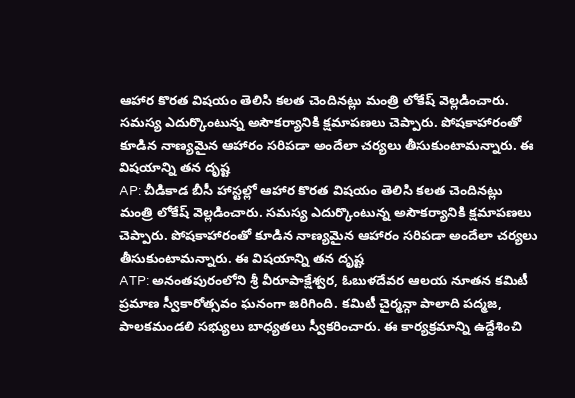ఆహార కొరత విషయం తెలిసి కలత చెందినట్లు మంత్రి లోకేష్ వెల్లడించారు. సమస్య ఎదుర్కొంటున్న అసౌకర్యానికి క్షమాపణలు చెప్పారు. పోషకాహారంతో కూడిన నాణ్యమైన ఆహారం సరిపడా అందేలా చర్యలు తీసుకుంటామన్నారు. ఈ విషయాన్ని తన దృష్ట
AP: చీడికాడ బీసీ హాస్టల్లో ఆహార కొరత విషయం తెలిసి కలత చెందినట్లు మంత్రి లోకేష్ వెల్లడించారు. సమస్య ఎదుర్కొంటున్న అసౌకర్యానికి క్షమాపణలు చెప్పారు. పోషకాహారంతో కూడిన నాణ్యమైన ఆహారం సరిపడా అందేలా చర్యలు తీసుకుంటామన్నారు. ఈ విషయాన్ని తన దృష్ట
ATP: అనంతపురంలోని శ్రీ వీరూపాక్షేశ్వర, ఓబుళదేవర ఆలయ నూతన కమిటీ ప్రమాణ స్వీకారోత్సవం ఘనంగా జరిగింది. కమిటీ చైర్మన్గా పాలాది పద్మజ, పాలకమండలి సభ్యులు బాధ్యతలు స్వీకరించారు. ఈ కార్యక్రమాన్ని ఉద్దేశించి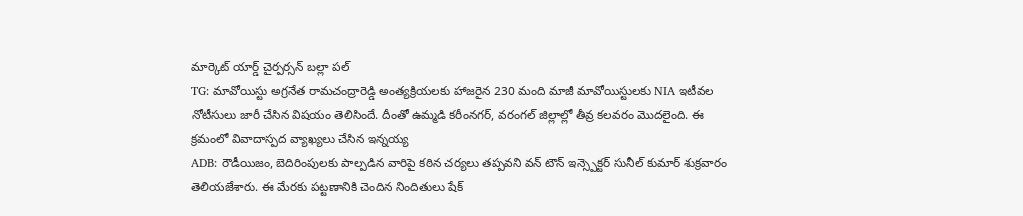మార్కెట్ యార్డ్ చైర్పర్సన్ బల్లా పల్
TG: మావోయిస్టు అగ్రనేత రామచంద్రారెడ్డి అంత్యక్రియలకు హాజరైన 230 మంది మాజీ మావోయిస్టులకు NIA ఇటీవల నోటీసులు జారీ చేసిన విషయం తెలిసిందే. దీంతో ఉమ్మడి కరీంనగర్, వరంగల్ జిల్లాల్లో తీవ్ర కలవరం మొదలైంది. ఈ క్రమంలో వివాదాస్పద వ్యాఖ్యలు చేసిన ఇన్నయ్య
ADB: రౌడీయిజం, బెదిరింపులకు పాల్పడిన వారిపై కఠిన చర్యలు తప్పవని వన్ టౌన్ ఇన్స్పెక్టర్ సునీల్ కుమార్ శుక్రవారం తెలియజేశారు. ఈ మేరకు పట్టణానికి చెందిన నిందితులు షేక్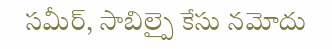సమీర్, సాబిల్పై కేసు నమోదు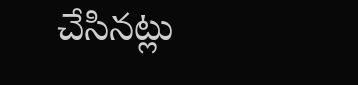చేసినట్లు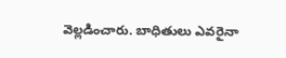వెల్లడించారు. బాధితులు ఎవరైనా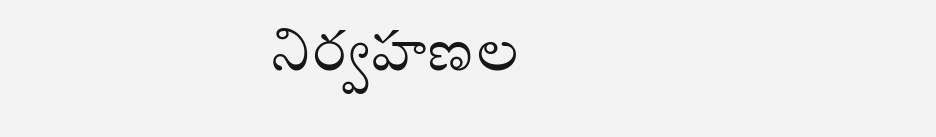నిర్వహణల